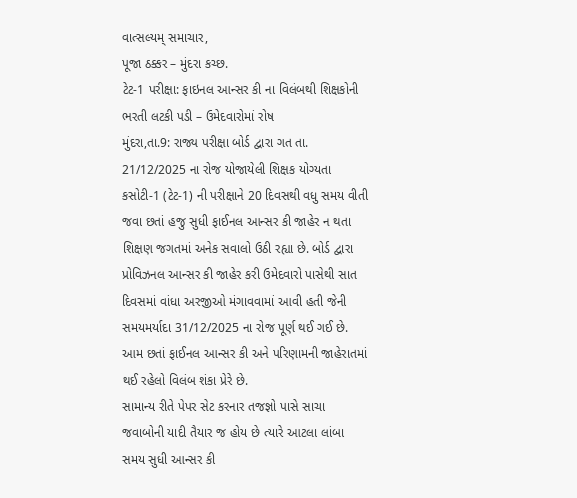વાત્સલ્યમ્ સમાચાર,
પૂજા ઠક્કર – મુંદરા કચ્છ.
ટેટ-1 પરીક્ષા: ફાઇનલ આન્સર કી ના વિલંબથી શિક્ષકોની ભરતી લટકી પડી – ઉમેદવારોમાં રોષ
મુંદરા,તા.9: રાજ્ય પરીક્ષા બોર્ડ દ્વારા ગત તા. 21/12/2025 ના રોજ યોજાયેલી શિક્ષક યોગ્યતા કસોટી-1 (ટેટ-1) ની પરીક્ષાને 20 દિવસથી વધુ સમય વીતી જવા છતાં હજુ સુધી ફાઈનલ આન્સર કી જાહેર ન થતા શિક્ષણ જગતમાં અનેક સવાલો ઉઠી રહ્યા છે. બોર્ડ દ્વારા પ્રોવિઝનલ આન્સર કી જાહેર કરી ઉમેદવારો પાસેથી સાત દિવસમાં વાંધા અરજીઓ મંગાવવામાં આવી હતી જેની સમયમર્યાદા 31/12/2025 ના રોજ પૂર્ણ થઈ ગઈ છે. આમ છતાં ફાઈનલ આન્સર કી અને પરિણામની જાહેરાતમાં થઈ રહેલો વિલંબ શંકા પ્રેરે છે.
સામાન્ય રીતે પેપર સેટ કરનાર તજજ્ઞો પાસે સાચા જવાબોની યાદી તૈયાર જ હોય છે ત્યારે આટલા લાંબા સમય સુધી આન્સર કી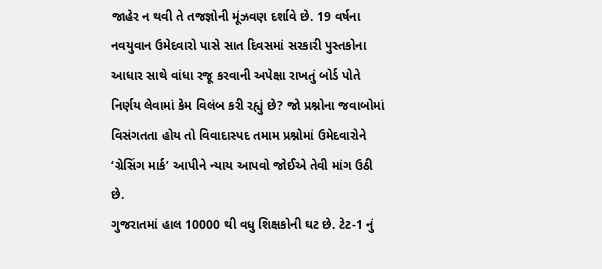જાહેર ન થવી તે તજજ્ઞોની મૂંઝવણ દર્શાવે છે. 19 વર્ષના નવયુવાન ઉમેદવારો પાસે સાત દિવસમાં સરકારી પુસ્તકોના આધાર સાથે વાંધા રજૂ કરવાની અપેક્ષા રાખતું બોર્ડ પોતે નિર્ણય લેવામાં કેમ વિલંબ કરી રહ્યું છે? જો પ્રશ્નોના જવાબોમાં વિસંગતતા હોય તો વિવાદાસ્પદ તમામ પ્રશ્નોમાં ઉમેદવારોને ‘ગ્રેસિંગ માર્ક’ આપીને ન્યાય આપવો જોઈએ તેવી માંગ ઉઠી છે.
ગુજરાતમાં હાલ 10000 થી વધુ શિક્ષકોની ઘટ છે. ટેટ-1 નું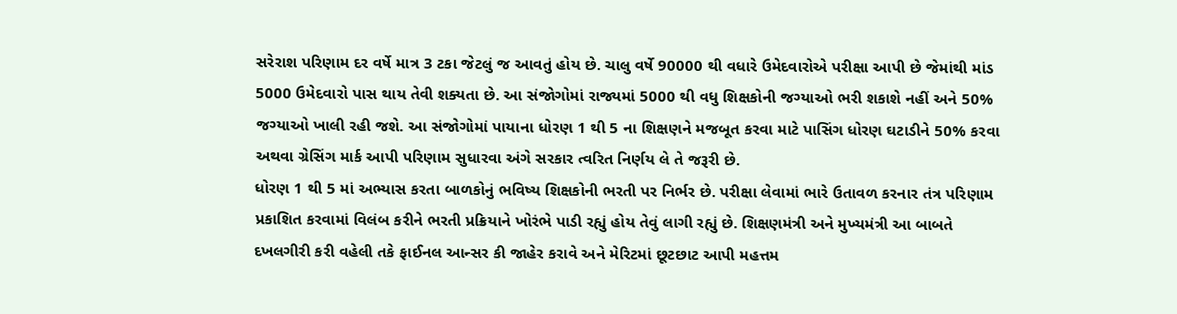સરેરાશ પરિણામ દર વર્ષે માત્ર 3 ટકા જેટલું જ આવતું હોય છે. ચાલુ વર્ષે 90000 થી વધારે ઉમેદવારોએ પરીક્ષા આપી છે જેમાંથી માંડ 5000 ઉમેદવારો પાસ થાય તેવી શક્યતા છે. આ સંજોગોમાં રાજ્યમાં 5000 થી વધુ શિક્ષકોની જગ્યાઓ ભરી શકાશે નહીં અને 50% જગ્યાઓ ખાલી રહી જશે. આ સંજોગોમાં પાયાના ધોરણ 1 થી 5 ના શિક્ષણને મજબૂત કરવા માટે પાસિંગ ધોરણ ઘટાડીને 50% કરવા અથવા ગ્રેસિંગ માર્ક આપી પરિણામ સુધારવા અંગે સરકાર ત્વરિત નિર્ણય લે તે જરૂરી છે.
ધોરણ 1 થી 5 માં અભ્યાસ કરતા બાળકોનું ભવિષ્ય શિક્ષકોની ભરતી પર નિર્ભર છે. પરીક્ષા લેવામાં ભારે ઉતાવળ કરનાર તંત્ર પરિણામ પ્રકાશિત કરવામાં વિલંબ કરીને ભરતી પ્રક્રિયાને ખોરંભે પાડી રહ્યું હોય તેવું લાગી રહ્યું છે. શિક્ષણમંત્રી અને મુખ્યમંત્રી આ બાબતે દખલગીરી કરી વહેલી તકે ફાઈનલ આન્સર કી જાહેર કરાવે અને મેરિટમાં છૂટછાટ આપી મહત્તમ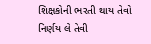શિક્ષકોની ભરતી થાય તેવો નિર્ણય લે તેવી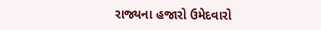રાજ્યના હજારો ઉમેદવારો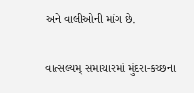અને વાલીઓની માંગ છે.

વાત્સલ્યમ્ સમાચારમાં મુંદરા-કચ્છના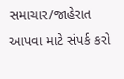સમાચાર/જાહેરાત આપવા માટે સંપર્ક કરો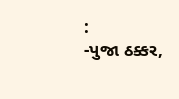:
-પુજા ઠક્કર,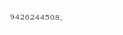9426244508,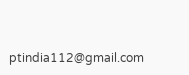ptindia112@gmail.com